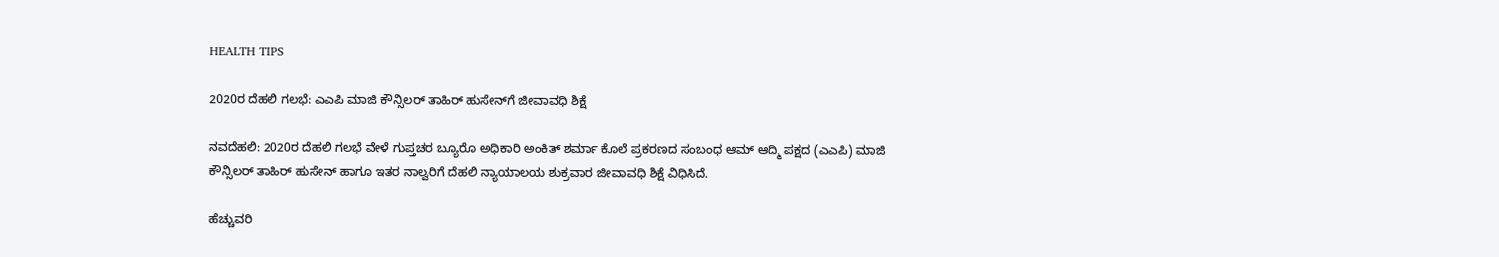HEALTH TIPS

2020ರ ದೆಹಲಿ ಗಲಭೆ: ಎಎಪಿ ಮಾಜಿ ಕೌನ್ಸಿಲರ್ ತಾಹಿರ್ ಹುಸೇನ್‌ಗೆ ಜೀವಾವಧಿ ಶಿಕ್ಷೆ

ನವದೆಹಲಿ: 2020ರ ದೆಹಲಿ ಗಲಭೆ ವೇಳೆ ಗುಪ್ತಚರ ಬ್ಯೂರೊ ಅಧಿಕಾರಿ ಅಂಕಿತ್ ಶರ್ಮಾ ಕೊಲೆ ಪ್ರಕರಣದ ಸಂಬಂಧ ಆಮ್ ಆದ್ಮಿ ಪಕ್ಷದ (ಎಎಪಿ) ಮಾಜಿ ಕೌನ್ಸಿಲರ್ ತಾಹಿರ್ ಹುಸೇನ್ ಹಾಗೂ ಇತರ ನಾಲ್ವರಿಗೆ ದೆಹಲಿ ನ್ಯಾಯಾಲಯ ಶುಕ್ರವಾರ ಜೀವಾವಧಿ ಶಿಕ್ಷೆ ವಿಧಿಸಿದೆ.

ಹೆಚ್ಚುವರಿ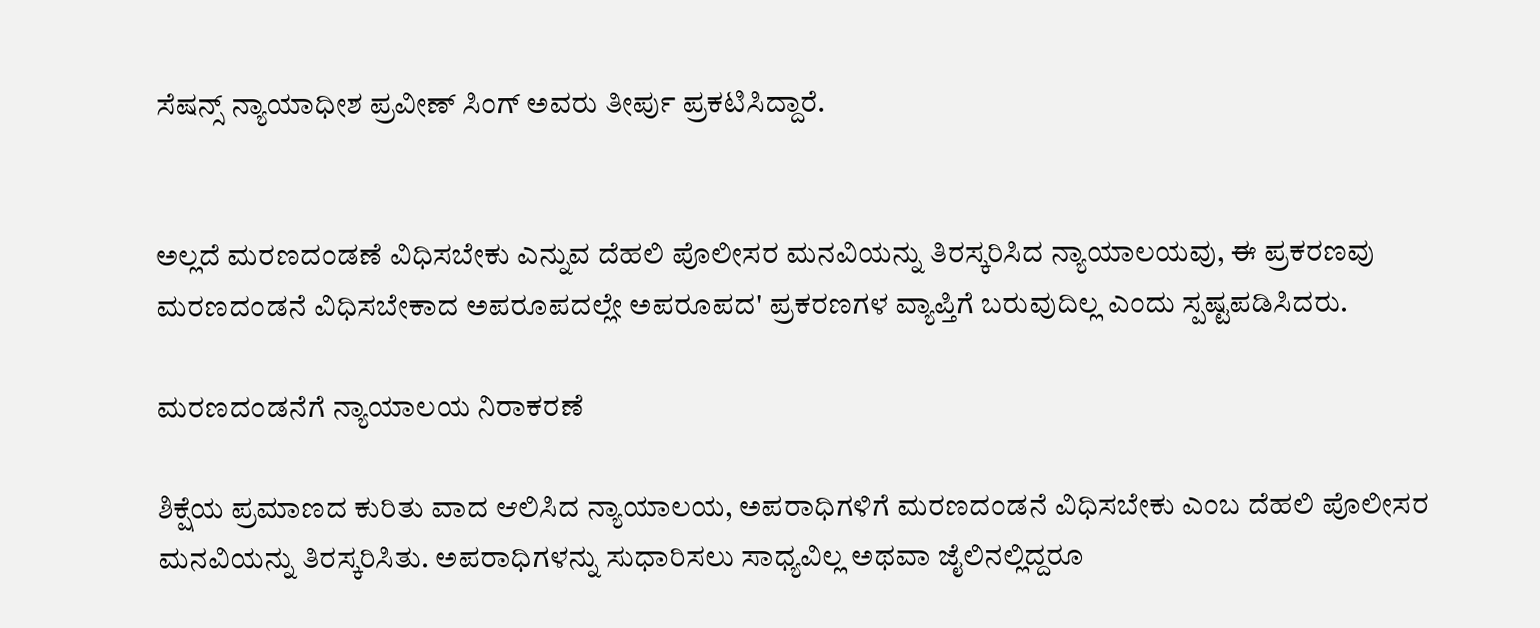ಸೆಷನ್ಸ್ ನ್ಯಾಯಾಧೀಶ ಪ್ರವೀಣ್ ಸಿಂಗ್ ಅವರು ತೀರ್ಪು ಪ್ರಕಟಿಸಿದ್ದಾರೆ.


ಅಲ್ಲದೆ ಮರಣದಂಡಣೆ ವಿಧಿಸಬೇಕು ಎನ್ನುವ ದೆಹಲಿ ಪೊಲೀಸರ ಮನವಿಯನ್ನು ತಿರಸ್ಕರಿಸಿದ ನ್ಯಾಯಾಲಯವು, ಈ ಪ್ರಕರಣವು ಮರಣದಂಡನೆ ವಿಧಿಸಬೇಕಾದ ಅಪರೂಪದಲ್ಲೇ ಅಪರೂಪದ' ಪ್ರಕರಣಗಳ ವ್ಯಾಪ್ತಿಗೆ ಬರುವುದಿಲ್ಲ ಎಂದು ಸ್ಪಷ್ಟಪಡಿಸಿದರು.

ಮರಣದಂಡನೆಗೆ ನ್ಯಾಯಾಲಯ ನಿರಾಕರಣೆ

ಶಿಕ್ಷೆಯ ಪ್ರಮಾಣದ ಕುರಿತು ವಾದ ಆಲಿಸಿದ ನ್ಯಾಯಾಲಯ, ಅಪರಾಧಿಗಳಿಗೆ ಮರಣದಂಡನೆ ವಿಧಿಸಬೇಕು ಎಂಬ ದೆಹಲಿ ಪೊಲೀಸರ ಮನವಿಯನ್ನು ತಿರಸ್ಕರಿಸಿತು. ಅಪರಾಧಿಗಳನ್ನು ಸುಧಾರಿಸಲು ಸಾಧ್ಯವಿಲ್ಲ ಅಥವಾ ಜೈಲಿನಲ್ಲಿದ್ದರೂ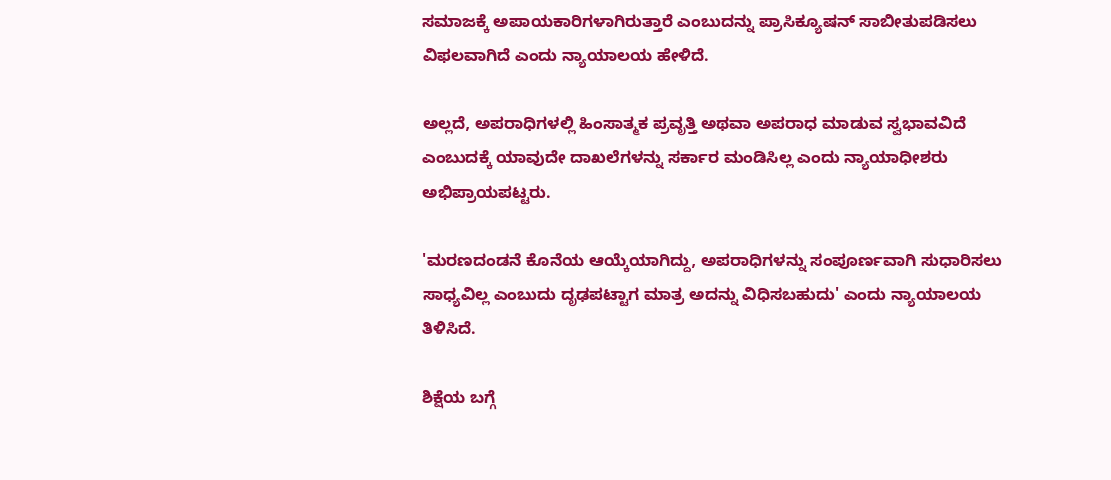ಸಮಾಜಕ್ಕೆ ಅಪಾಯಕಾರಿಗಳಾಗಿರುತ್ತಾರೆ ಎಂಬುದನ್ನು ಪ್ರಾಸಿಕ್ಯೂಷನ್ ಸಾಬೀತುಪಡಿಸಲು ವಿಫಲವಾಗಿದೆ ಎಂದು ನ್ಯಾಯಾಲಯ ಹೇಳಿದೆ.

ಅಲ್ಲದೆ, ಅಪರಾಧಿಗಳಲ್ಲಿ ಹಿಂಸಾತ್ಮಕ ಪ್ರವೃತ್ತಿ ಅಥವಾ ಅಪರಾಧ ಮಾಡುವ ಸ್ವಭಾವವಿದೆ ಎಂಬುದಕ್ಕೆ ಯಾವುದೇ ದಾಖಲೆಗಳನ್ನು ಸರ್ಕಾರ ಮಂಡಿಸಿಲ್ಲ ಎಂದು ನ್ಯಾಯಾಧೀಶರು ಅಭಿಪ್ರಾಯಪಟ್ಟರು.

'ಮರಣದಂಡನೆ ಕೊನೆಯ ಆಯ್ಕೆಯಾಗಿದ್ದು, ಅಪರಾಧಿಗಳನ್ನು ಸಂಪೂರ್ಣವಾಗಿ ಸುಧಾರಿಸಲು ಸಾಧ್ಯವಿಲ್ಲ ಎಂಬುದು ದೃಢಪಟ್ಟಾಗ ಮಾತ್ರ ಅದನ್ನು ವಿಧಿಸಬಹುದು' ಎಂದು ನ್ಯಾಯಾಲಯ ತಿಳಿಸಿದೆ.

ಶಿಕ್ಷೆಯ ಬಗ್ಗೆ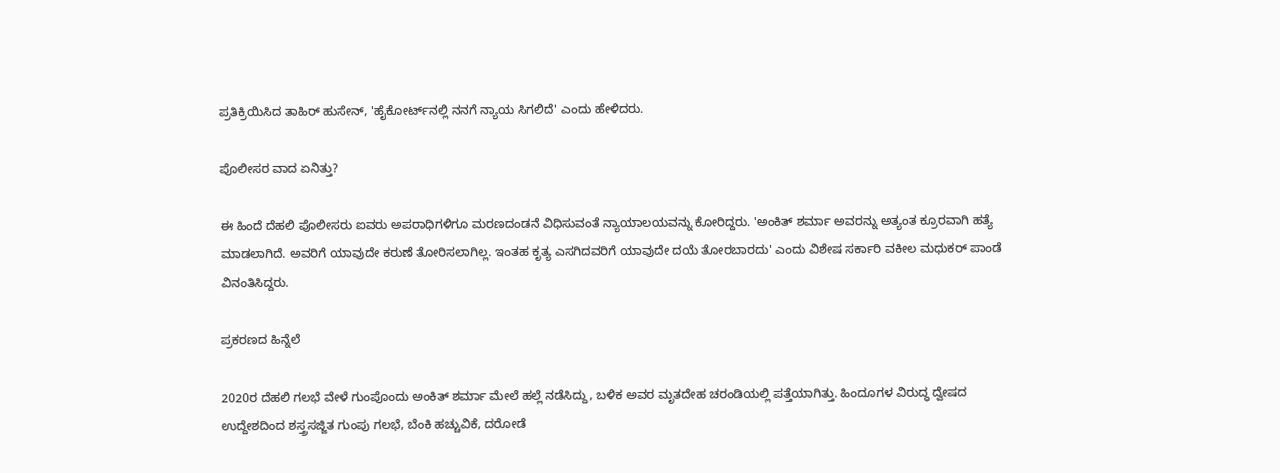ಪ್ರತಿಕ್ರಿಯಿಸಿದ ತಾಹಿರ್ ಹುಸೇನ್, 'ಹೈಕೋರ್ಟ್‌ನಲ್ಲಿ ನನಗೆ ನ್ಯಾಯ ಸಿಗಲಿದೆ' ಎಂದು ಹೇಳಿದರು.

ಪೊಲೀಸರ ವಾದ ಏನಿತ್ತು?

ಈ ಹಿಂದೆ ದೆಹಲಿ ಪೊಲೀಸರು ಐವರು ಅಪರಾಧಿಗಳಿಗೂ ಮರಣದಂಡನೆ ವಿಧಿಸುವಂತೆ ನ್ಯಾಯಾಲಯವನ್ನು ಕೋರಿದ್ದರು. 'ಅಂಕಿತ್ ಶರ್ಮಾ ಅವರನ್ನು ಅತ್ಯಂತ ಕ್ರೂರವಾಗಿ ಹತ್ಯೆ ಮಾಡಲಾಗಿದೆ. ಅವರಿಗೆ ಯಾವುದೇ ಕರುಣೆ ತೋರಿಸಲಾಗಿಲ್ಲ. ಇಂತಹ ಕೃತ್ಯ ಎಸಗಿದವರಿಗೆ ಯಾವುದೇ ದಯೆ ತೋರಬಾರದು' ಎಂದು ವಿಶೇಷ ಸರ್ಕಾರಿ ವಕೀಲ ಮಧುಕರ್ ಪಾಂಡೆ ವಿನಂತಿಸಿದ್ದರು.

ಪ್ರಕರಣದ ಹಿನ್ನೆಲೆ

2020ರ ದೆಹಲಿ ಗಲಭೆ ವೇಳೆ ಗುಂಪೊಂದು ಅಂಕಿತ್ ಶರ್ಮಾ ಮೇಲೆ ಹಲ್ಲೆ ನಡೆಸಿದ್ದು, ಬಳಿಕ ಅವರ ಮೃತದೇಹ ಚರಂಡಿಯಲ್ಲಿ ಪತ್ತೆಯಾಗಿತ್ತು. ಹಿಂದೂಗಳ ವಿರುದ್ಧ ದ್ವೇಷದ ಉದ್ದೇಶದಿಂದ ಶಸ್ತ್ರಸಜ್ಜಿತ ಗುಂಪು ಗಲಭೆ, ಬೆಂಕಿ ಹಚ್ಚುವಿಕೆ, ದರೋಡೆ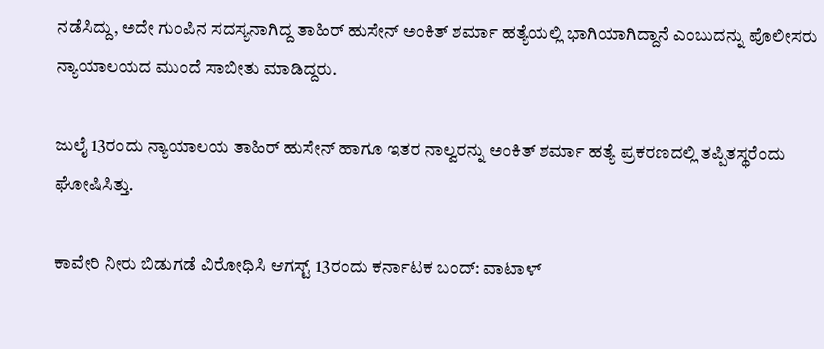ನಡೆಸಿದ್ದು, ಅದೇ ಗುಂಪಿನ ಸದಸ್ಯನಾಗಿದ್ದ ತಾಹಿರ್ ಹುಸೇನ್ ಅಂಕಿತ್ ಶರ್ಮಾ ಹತ್ಯೆಯಲ್ಲಿ ಭಾಗಿಯಾಗಿದ್ದಾನೆ ಎಂಬುದನ್ನು ಪೊಲೀಸರು ನ್ಯಾಯಾಲಯದ ಮುಂದೆ ಸಾಬೀತು ಮಾಡಿದ್ದರು.

ಜುಲೈ 13ರಂದು ನ್ಯಾಯಾಲಯ ತಾಹಿರ್ ಹುಸೇನ್ ಹಾಗೂ ಇತರ ನಾಲ್ವರನ್ನು ಅಂಕಿತ್ ಶರ್ಮಾ ಹತ್ಯೆ ಪ್ರಕರಣದಲ್ಲಿ ತಪ್ಪಿತಸ್ಥರೆಂದು ಘೋಷಿಸಿತ್ತು.

ಕಾವೇರಿ ನೀರು ಬಿಡುಗಡೆ ವಿರೋಧಿಸಿ ಆಗಸ್ಟ್‌ 13ರಂದು ಕರ್ನಾಟಕ ಬಂದ್‌: ವಾಟಾಳ್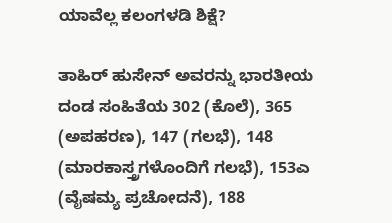ಯಾವೆಲ್ಲ ಕಲಂಗಳಡಿ ಶಿಕ್ಷೆ?

ತಾಹಿರ್ ಹುಸೇನ್ ಅವರನ್ನು ಭಾರತೀಯ ದಂಡ ಸಂಹಿತೆಯ 302 (ಕೊಲೆ), 365 (ಅಪಹರಣ), 147 (ಗಲಭೆ), 148 (ಮಾರಕಾಸ್ತ್ರಗಳೊಂದಿಗೆ ಗಲಭೆ), 153ಎ (ವೈಷಮ್ಯ ಪ್ರಚೋದನೆ), 188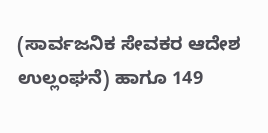(ಸಾರ್ವಜನಿಕ ಸೇವಕರ ಆದೇಶ ಉಲ್ಲಂಘನೆ) ಹಾಗೂ 149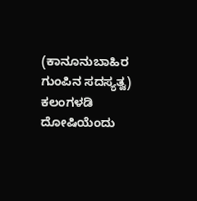(ಕಾನೂನುಬಾಹಿರ ಗುಂಪಿನ ಸದಸ್ಯತ್ವ) ಕಲಂಗಳಡಿ ದೋಷಿಯೆಂದು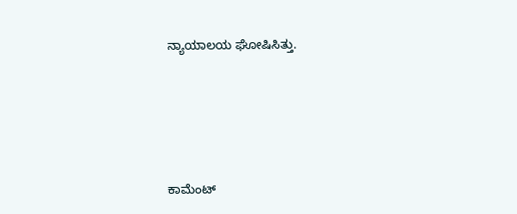ನ್ಯಾಯಾಲಯ ಘೋಷಿಸಿತ್ತು.







ಕಾಮೆಂಟ್‌‌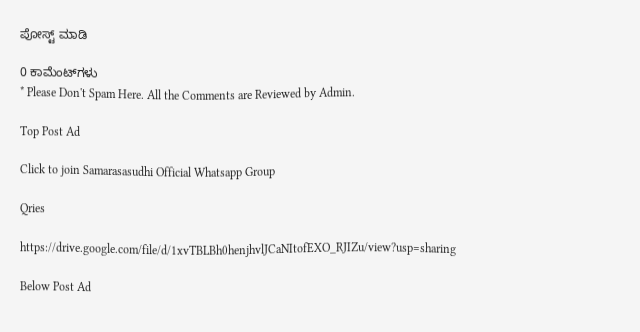ಪೋಸ್ಟ್‌ ಮಾಡಿ

0 ಕಾಮೆಂಟ್‌ಗಳು
* Please Don't Spam Here. All the Comments are Reviewed by Admin.

Top Post Ad

Click to join Samarasasudhi Official Whatsapp Group

Qries

https://drive.google.com/file/d/1xvTBLBh0henjhvlJCaNItofEXO_RJIZu/view?usp=sharing

Below Post Ad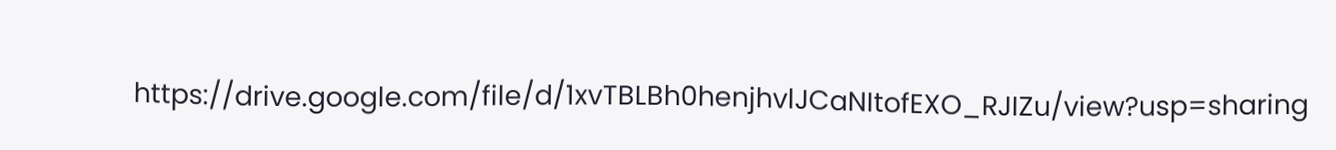https://drive.google.com/file/d/1xvTBLBh0henjhvlJCaNItofEXO_RJIZu/view?usp=sharing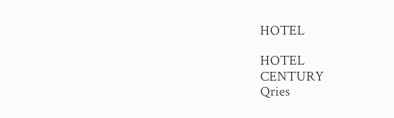HOTEL

HOTEL
CENTURY
Qries